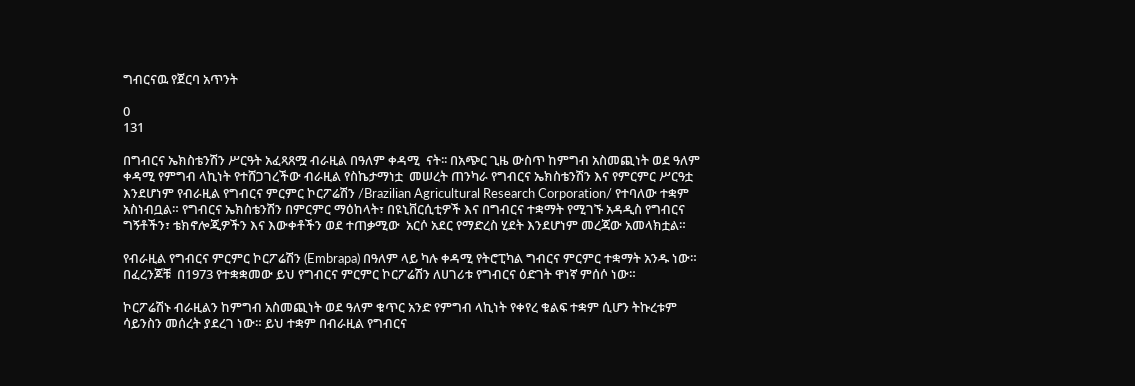ግብርናዉ የጀርባ አጥንት

0
131

በግብርና ኤክስቴንሽን ሥርዓት አፈጻጸሟ ብራዚል በዓለም ቀዳሚ  ናት፡፡ በአጭር ጊዜ ውስጥ ከምግብ አስመጪነት ወደ ዓለም ቀዳሚ የምግብ ላኪነት የተሸጋገረችው ብራዚል የስኬታማነቷ  መሠረት ጠንካራ የግብርና ኤክስቴንሽን እና የምርምር ሥርዓቷ እንደሆነም የብራዚል የግብርና ምርምር ኮርፖሬሽን /Brazilian Agricultural Research Corporation/ የተባለው ተቋም አስነብቧል። የግብርና ኤክስቴንሽን በምርምር ማዕከላት፣ በዩኒቨርሲቲዎች እና በግብርና ተቋማት የሚገኙ አዳዲስ የግብርና ግኝቶችን፣ ቴክኖሎጂዎችን እና እውቀቶችን ወደ ተጠቃሚው  አርሶ አደር የማድረስ ሂደት እንደሆነም መረጃው አመላክቷል።

የብራዚል የግብርና ምርምር ኮርፖሬሽን (Embrapa) በዓለም ላይ ካሉ ቀዳሚ የትሮፒካል ግብርና ምርምር ተቋማት አንዱ ነው። በፈረንጆቹ  በ1973 የተቋቋመው ይህ የግብርና ምርምር ኮርፖሬሽን ለሀገሪቱ የግብርና ዕድገት ዋነኛ ምሰሶ ነው።

ኮርፖሬሽኑ ብራዚልን ከምግብ አስመጪነት ወደ ዓለም ቁጥር አንድ የምግብ ላኪነት የቀየረ ቁልፍ ተቋም ሲሆን ትኩረቱም ሳይንስን መሰረት ያደረገ ነው። ይህ ተቋም በብራዚል የግብርና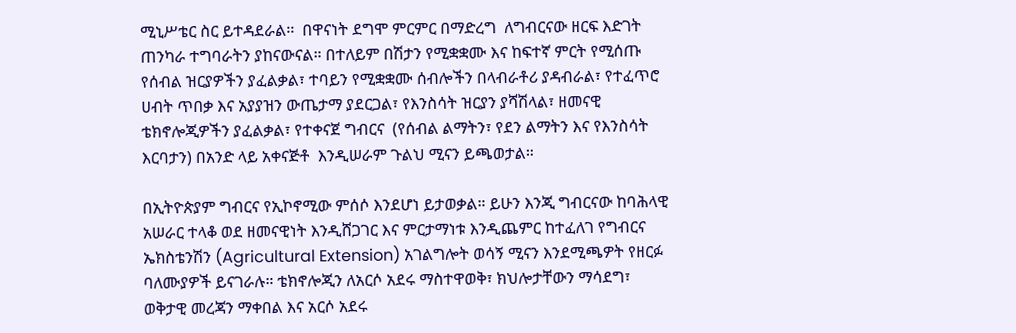ሚኒሥቴር ስር ይተዳደራል፡፡  በዋናነት ደግሞ ምርምር በማድረግ  ለግብርናው ዘርፍ እድገት ጠንካራ ተግባራትን ያከናውናል። በተለይም በሽታን የሚቋቋሙ እና ከፍተኛ ምርት የሚሰጡ የሰብል ዝርያዎችን ያፈልቃል፣ ተባይን የሚቋቋሙ ሰብሎችን በላብራቶሪ ያዳብራል፣ የተፈጥሮ ሀብት ጥበቃ እና አያያዝን ውጤታማ ያደርጋል፣ የእንስሳት ዝርያን ያሻሽላል፣ ዘመናዊ ቴክኖሎጂዎችን ያፈልቃል፣ የተቀናጀ ግብርና  (የሰብል ልማትን፣ የደን ልማትን እና የእንስሳት እርባታን) በአንድ ላይ አቀናጅቶ  እንዲሠራም ጉልህ ሚናን ይጫወታል።

በኢትዮጵያም ግብርና የኢኮኖሚው ምሰሶ እንደሆነ ይታወቃል። ይሁን እንጂ ግብርናው ከባሕላዊ አሠራር ተላቆ ወደ ዘመናዊነት እንዲሸጋገር እና ምርታማነቱ እንዲጨምር ከተፈለገ የግብርና ኤክስቴንሽን (Agricultural Extension) አገልግሎት ወሳኝ ሚናን እንደሚጫዎት የዘርፉ ባለሙያዎች ይናገራሉ። ቴክኖሎጂን ለአርሶ አደሩ ማስተዋወቅ፣ ክህሎታቸውን ማሳደግ፣ ወቅታዊ መረጃን ማቀበል እና አርሶ አደሩ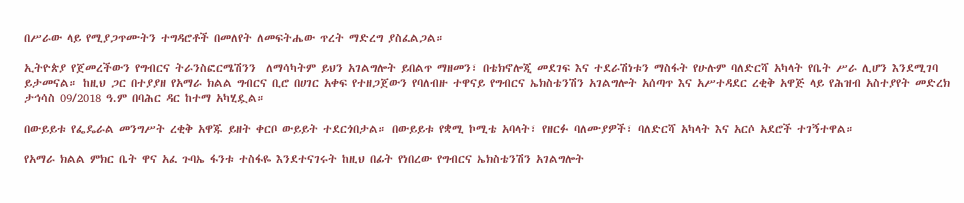በሥራው ላይ የሚያጋጥሙትን ተግዳሮቶች በመለየት ለመፍትሔው ጥረት ማድረግ ያስፈልጋል።

ኢትዮጵያ የጀመረችውን የግብርና ትራንስፎርሜሽንን  ለማሳካትም ይህን አገልግሎት ይበልጥ ማዘመን፣ በቴክኖሎጂ መደገፍ እና ተደራሽነቱን ማስፋት የሁሉም ባለድርሻ አካላት የቤት ሥራ ሊሆን እንደሚገባ ይታመናል። ከዚህ ጋር በተያያዘ የአማራ ክልል ግብርና ቢሮ በሀገር አቀፍ የተዘጋጀውን የባለብዙ ተዋናይ የግብርና ኤክስቴንሽን አገልግሎት አሰጣጥ እና አሥተዳደር ረቂቅ አዋጅ ላይ የሕዝብ አስተያየት መድረክ ታኅሳስ 09/2018 ዓ.ም በባሕር ዳር ከተማ አካሂዷል።

በውይይቱ የፌዴራል መንግሥት ረቂቅ አዋጁ ይዘት ቀርቦ ውይይት ተደርጎበታል። በውይይቱ የቋሚ ኮሚቴ አባላት፣ የዘርፉ ባለሙያዎች፣ ባለድርሻ አካላት እና አርሶ አደሮች ተገኝተዋል።

የአማራ ክልል ምክር ቤት ዋና አፈ ጉባኤ ፋንቱ ተስፋዬ እንደተናገሩት ከዚህ በፊት የነበረው የግብርና ኤክስቴንሽን አገልግሎት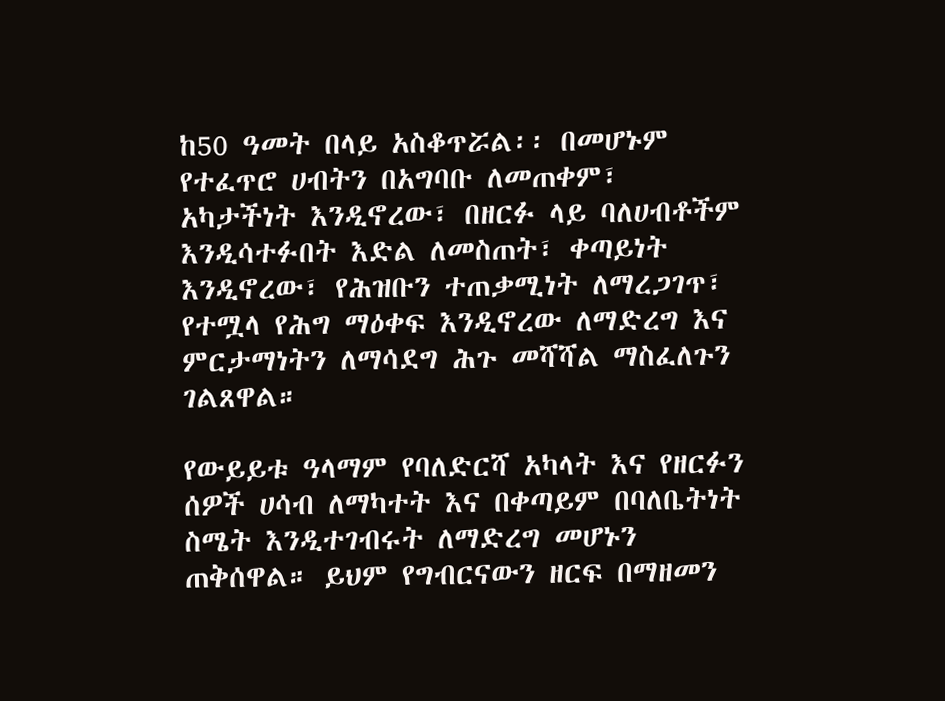ከ50 ዓመት በላይ አስቆጥሯል፡፡ በመሆኑም የተፈጥሮ ሀብትን በአግባቡ ለመጠቀም፣ አካታችነት እንዲኖረው፣ በዘርፉ ላይ ባለሀብቶችም እንዲሳተፉበት እድል ለመስጠት፣ ቀጣይነት እንዲኖረው፣ የሕዝቡን ተጠቃሚነት ለማረጋገጥ፣ የተሟላ የሕግ ማዕቀፍ እንዲኖረው ለማድረግ እና ምርታማነትን ለማሳደግ ሕጉ መሻሻል ማስፈለጉን ገልጸዋል።

የውይይቱ ዓላማም የባለድርሻ አካላት እና የዘርፉን ሰዎች ሀሳብ ለማካተት እና በቀጣይም በባለቤትነት ስሜት እንዲተገብሩት ለማድረግ መሆኑን  ጠቅሰዋል። ይህም የግብርናውን ዘርፍ በማዘመን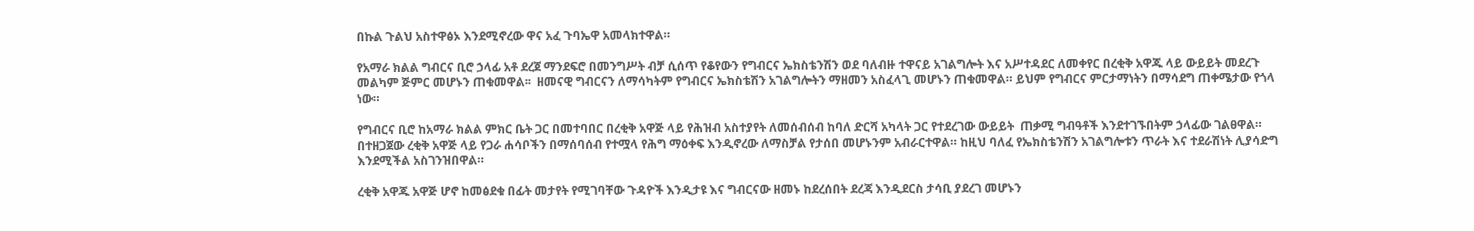በኩል ጉልህ አስተዋፅኦ እንደሚኖረው ዋና አፈ ጉባኤዋ አመላክተዋል።

የአማራ ክልል ግብርና ቢሮ ኃላፊ አቶ ደረጀ ማንደፍሮ በመንግሥት ብቻ ሲሰጥ የቆየውን የግብርና ኤክስቴንሽን ወደ ባለብዙ ተዋናይ አገልግሎት እና አሥተዳደር ለመቀየር በረቂቅ አዋጁ ላይ ውይይት መደረጉ መልካም ጅምር መሆኑን ጠቁመዋል፡፡  ዘመናዊ ግብርናን ለማሳካትም የግብርና ኤክስቴሽን አገልግሎትን ማዘመን አስፈላጊ መሆኑን ጠቁመዋል። ይህም የግብርና ምርታማነትን በማሳደግ ጠቀሜታው የጎላ ነው።

የግብርና ቢሮ ከአማራ ክልል ምክር ቤት ጋር በመተባበር በረቂቅ አዋጅ ላይ የሕዝብ አስተያየት ለመሰብሰብ ከባለ ድርሻ አካላት ጋር የተደረገው ውይይት  ጠቃሚ ግብዓቶች እንደተገኙበትም ኃላፊው ገልፀዋል። በተዘጋጀው ረቂቅ አዋጅ ላይ የጋራ ሐሳቦችን በማሰባሰብ የተሟላ የሕግ ማዕቀፍ እንዲኖረው ለማስቻል የታሰበ መሆኑንም አብራርተዋል። ከዚህ ባለፈ የኤክስቴንሽን አገልግሎቱን ጥራት እና ተደራሽነት ሊያሳድግ እንደሚችል አስገንዝበዋል።

ረቂቅ አዋጁ አዋጅ ሆኖ ከመፅደቁ በፊት መታየት የሚገባቸው ጉዳዮች እንዲታዩ እና ግብርናው ዘመኑ ከደረሰበት ደረጃ እንዲደርስ ታሳቢ ያደረገ መሆኑን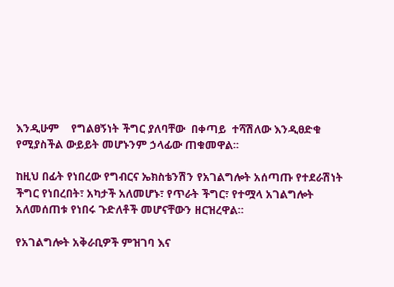እንዲሁም    የግልፀኝነት ችግር ያለባቸው  በቀጣይ  ተሻሽለው እንዲፀድቁ  የሚያስችል ውይይት መሆኑንም ኃላፊው ጠቁመዋል፡፡

ከዚህ በፊት የነበረው የግብርና ኤክስቴንሽን የአገልግሎት አሰጣጡ የተደራሽነት ችግር የነበረበት፣ አካታች አለመሆኑ፣ የጥራት ችግር፣ የተሟላ አገልግሎት አለመሰጠቱ የነበሩ ጉድለቶች መሆናቸውን ዘርዝረዋል።

የአገልግሎት አቅራቢዎች ምዝገባ እና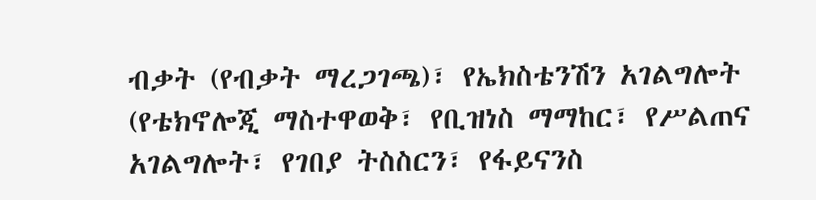ብቃት (የብቃት ማረጋገጫ)፣ የኤክስቴንሽን አገልግሎት  (የቴክኖሎጂ ማስተዋወቅ፣ የቢዝነስ ማማከር፣ የሥልጠና አገልግሎት፣ የገበያ ትስስርን፣ የፋይናንስ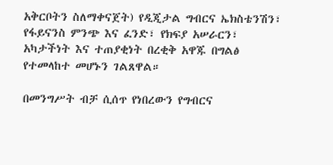አቅርቦትን ስለማቀናጀት) የዲጂታል ግብርና ኤክስቴንሽን፣  የፋይናንስ ምንጭ እና ፈንድ፣ የክፍያ አሠራርን፣ አካታችነት እና ተጠያቂነት በረቂቅ አዋጁ በግልፅ የተመላከተ መሆኑን ገልጸዋል።

በመንግሥት ብቻ ሲሰጥ የነበረውን የግብርና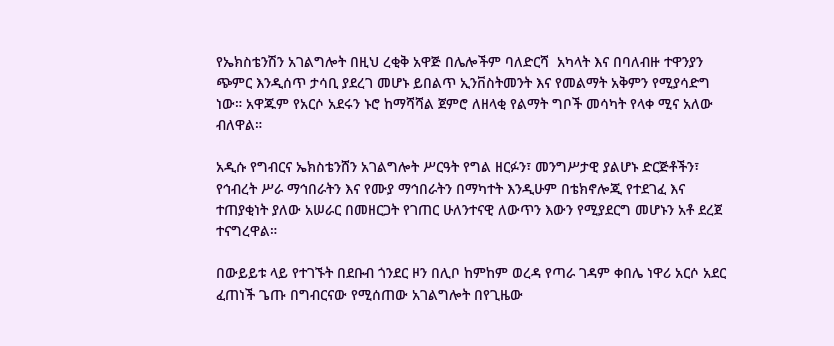የኤክስቴንሽን አገልግሎት በዚህ ረቂቅ አዋጅ በሌሎችም ባለድርሻ  አካላት እና በባለብዙ ተዋንያን ጭምር እንዲሰጥ ታሳቢ ያደረገ መሆኑ ይበልጥ ኢንቨስትመንት እና የመልማት አቅምን የሚያሳድግ ነው። አዋጁም የአርሶ አደሩን ኑሮ ከማሻሻል ጀምሮ ለዘላቂ የልማት ግቦች መሳካት የላቀ ሚና አለው ብለዋል።

አዲሱ የግብርና ኤክስቴንሸን አገልግሎት ሥርዓት የግል ዘርፉን፣ መንግሥታዊ ያልሆኑ ድርጅቶችን፣ የኅብረት ሥራ ማኅበራትን እና የሙያ ማኅበራትን በማካተት እንዲሁም በቴክኖሎጂ የተደገፈ እና ተጠያቂነት ያለው አሠራር በመዘርጋት የገጠር ሁለንተናዊ ለውጥን እውን የሚያደርግ መሆኑን አቶ ደረጀ ተናግረዋል።

በውይይቱ ላይ የተገኙት በደቡብ ጎንደር ዞን በሊቦ ከምከም ወረዳ የጣራ ገዳም ቀበሌ ነዋሪ አርሶ አደር  ፈጠነች ጌጡ በግብርናው የሚሰጠው አገልግሎት በየጊዜው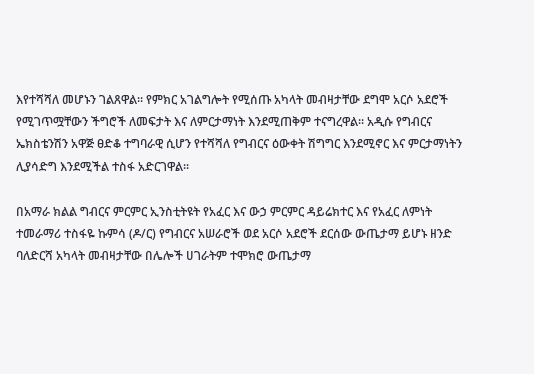እየተሻሻለ መሆኑን ገልጸዋል። የምክር አገልግሎት የሚሰጡ አካላት መብዛታቸው ደግሞ አርሶ አደሮች የሚገጥሟቸውን ችግሮች ለመፍታት እና ለምርታማነት እንደሚጠቅም ተናግረዋል። አዲሱ የግብርና ኤክስቴንሽን አዋጅ ፀድቆ ተግባራዊ ሲሆን የተሻሻለ የግብርና ዕውቀት ሽግግር እንደሚኖር እና ምርታማነትን ሊያሳድግ እንደሚችል ተስፋ አድርገዋል።

በአማራ ክልል ግብርና ምርምር ኢንስቲትዩት የአፈር እና ውኃ ምርምር ዳይሬክተር እና የአፈር ለምነት ተመራማሪ ተስፋዬ ኩምሳ (ዶ/ር) የግብርና አሠራሮች ወደ አርሶ አደሮች ደርሰው ውጤታማ ይሆኑ ዘንድ ባለድርሻ አካላት መብዛታቸው በሌሎች ሀገራትም ተሞክሮ ውጤታማ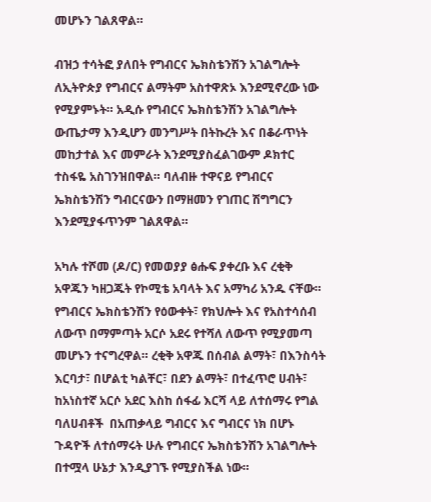መሆኑን ገልጸዋል።

ብዝኃ ተሳትፎ ያለበት የግብርና ኤክስቴንሽን አገልግሎት ለኢትዮጵያ የግብርና ልማትም አስተዋጽኦ እንደሚኖረው ነው የሚያምኑት። አዲሱ የግብርና ኤክስቴንሽን አገልግሎት ውጤታማ እንዲሆን መንግሥት በትኩረት እና በቆራጥነት መከታተል እና መምራት እንደሚያስፈልገውም ዶክተር ተስፋዬ አስገንዝበዋል። ባለብዙ ተዋናይ የግብርና ኤክስቴንሽን ግብርናውን በማዘመን የገጠር ሽግግርን እንደሚያፋጥንም ገልጸዋል።

አካሉ ተሾመ (ዶ/ር) የመወያያ ፅሑፍ ያቀረቡ እና ረቂቅ አዋጁን ካዘጋጁት የኮሚቴ አባላት እና አማካሪ አንዱ ናቸው። የግብርና ኤክስቴንሽን የዕውቀት፣ የክህሎት እና የአስተሳሰብ ለውጥ በማምጣት አርሶ አደሩ የተሻለ ለውጥ የሚያመጣ መሆኑን ተናግረዋል። ረቂቅ አዋጁ በሰብል ልማት፣ በእንስሳት እርባታ፣ በሆልቲ ካልቸር፣ በደን ልማት፣ በተፈጥሮ ሀብት፣ ከአነስተኛ አርሶ አደር እስከ ሰፋፊ እርሻ ላይ ለተሰማሩ የግል ባለሀብቶች  በአጠቃላይ ግብርና እና ግብርና ነክ በሆኑ ጉዳዮች ለተሰማሩት ሁሉ የግብርና ኤክስቴንሽን አገልግሎት በተሟላ ሁኔታ እንዲያገኙ የሚያስችል ነው።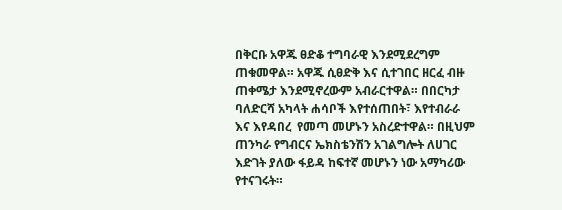በቅርቡ አዋጁ ፀድቆ ተግባራዊ እንደሚደረግም ጠቁመዋል። አዋጁ ሲፀድቅ እና ሲተገበር ዘርፈ ብዙ ጠቀሜታ እንደሚኖረውም አብራርተዋል። በበርካታ ባለድርሻ አካላት ሐሳቦች እየተሰጠበት፣ እየተብራራ እና እየዳበረ  የመጣ መሆኑን አስረድተዋል። በዚህም ጠንካራ የግብርና ኤክስቴንሽን አገልግሎት ለሀገር እድገት ያለው ፋይዳ ከፍተኛ መሆኑን ነው አማካሪው የተናገሩት።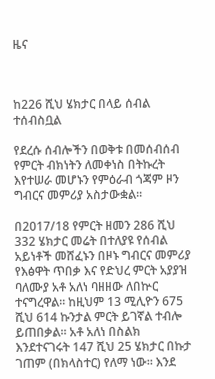ዜና



ከ226 ሺህ ሄክታር በላይ ሰብል ተሰብስቧል

የደረሱ ሰብሎችን በወቅቱ በመሰብሰብ የምርት ብክነትን ለመቀነስ በትኩረት እየተሠራ መሆኑን የምዕራብ ጎጃም ዞን ግብርና መምሪያ አስታውቋል።

በ2017/18 የምርት ዘመን 286 ሺህ 332 ሄክታር መሬት በተለያዩ የሰብል አይነቶች መሸፈኑን በዞኑ ግብርና መምሪያ የእፅዋት ጥበቃ እና የድህረ ምርት አያያዝ ባለሙያ አቶ አለነ ባዘዘው ለበኵር ተናግረዋል። ከዚህም 13 ሚሊዮን 675 ሺህ 614 ኩንታል ምርት ይገኛል ተብሎ ይጠበቃል። አቶ አለነ በስልክ እንደተናገሩት 147 ሺህ 25 ሄክታር በኩታ ገጠም (በክላስተር) የለማ ነው። እንደ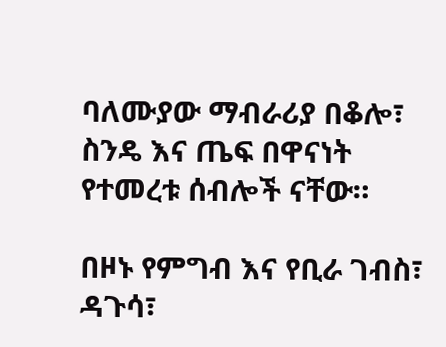ባለሙያው ማብራሪያ በቆሎ፣ ስንዴ እና ጤፍ በዋናነት የተመረቱ ሰብሎች ናቸው።

በዞኑ የምግብ እና የቢራ ገብስ፣ ዳጉሳ፣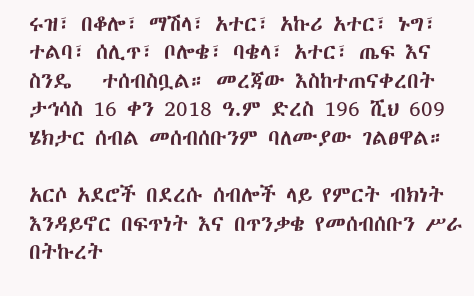ሩዝ፣ በቆሎ፣ ማሽላ፣ አተር፣ አኩሪ አተር፣ ኑግ፣ ተልባ፣ ሰሊጥ፣ ቦሎቄ፣ ባቄላ፣ አተር፣ ጤፍ እና ስንዴ   ተሰብስቧል። መረጃው እስከተጠናቀረበት ታኅሳስ 16 ቀን 2018 ዓ.ም ድረስ 196 ሺህ 609 ሄክታር ሰብል መሰብሰቡንም ባለሙያው ገልፀዋል።

አርሶ አደሮች በደረሱ ሰብሎች ላይ የምርት ብክነት እንዳይኖር በፍጥነት እና በጥንቃቄ የመሰብሰቡን ሥራ በትኩረት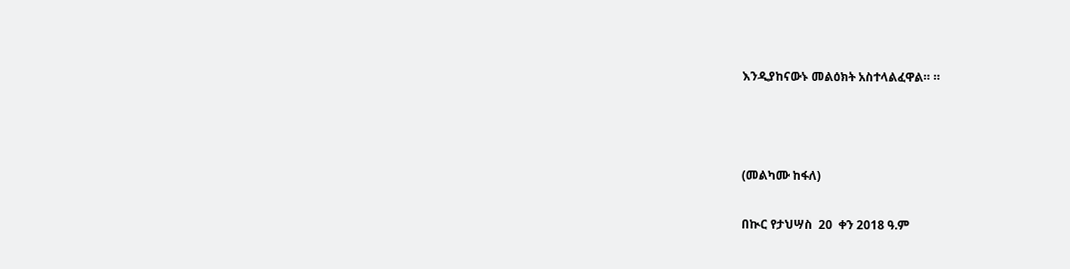እንዲያከናውኑ መልዕክት አስተላልፈዋል። ።



(መልካሙ ከፋለ)

በኲር የታህሣስ  20  ቀን 2018 ዓ.ም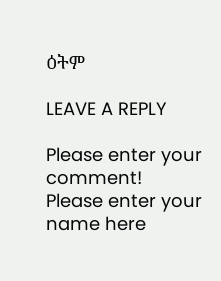ዕትም

LEAVE A REPLY

Please enter your comment!
Please enter your name here